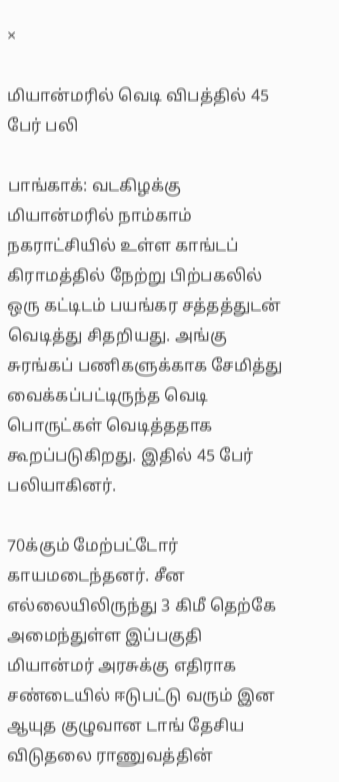×

மியான்மரில் வெடி விபத்தில் 45 பேர் பலி

பாங்காக்: வடகிழக்கு மியான்மரில் நாம்காம் நகராட்சியில் உள்ள காங்டப் கிராமத்தில் நேற்று பிற்பகலில் ஒரு கட்டிடம் பயங்கர சத்தத்துடன் வெடித்து சிதறியது. அங்கு சுரங்கப் பணிகளுக்காக சேமித்து வைக்கப்பட்டிருந்த வெடி பொருட்கள் வெடித்ததாக கூறப்படுகிறது. இதில் 45 பேர் பலியாகினர்.

70க்கும் மேற்பட்டோர் காயமடைந்தனர். சீன எல்லையிலிருந்து 3 கிமீ தெற்கே அமைந்துள்ள இப்பகுதி மியான்மர் அரசுக்கு எதிராக சண்டையில் ஈடுபட்டு வரும் இன ஆயுத குழுவான டாங் தேசிய விடுதலை ராணுவத்தின்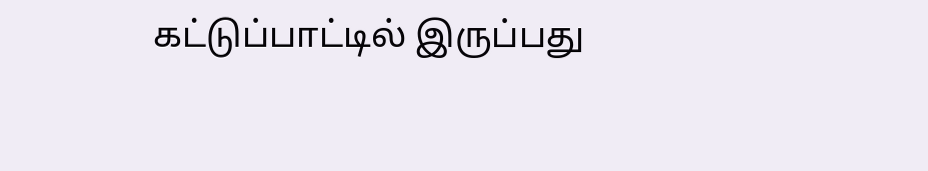கட்டுப்பாட்டில் இருப்பது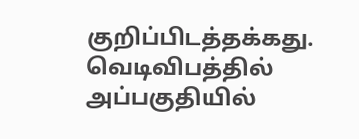குறிப்பிடத்தக்கது. வெடிவிபத்தில் அப்பகுதியில்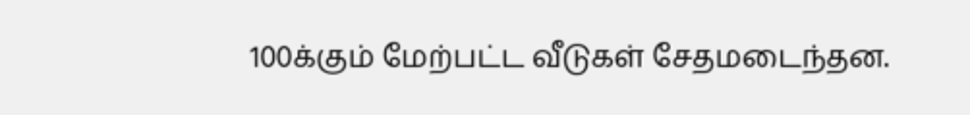100க்கும் மேற்பட்ட வீடுகள் சேதமடைந்தன.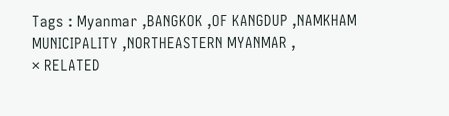Tags : Myanmar ,BANGKOK ,OF KANGDUP ,NAMKHAM MUNICIPALITY ,NORTHEASTERN MYANMAR ,
× RELATED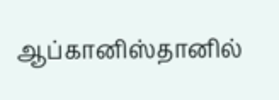ஆப்கானிஸ்தானில்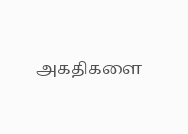அகதிகளை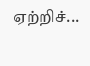ஏற்றிச்...